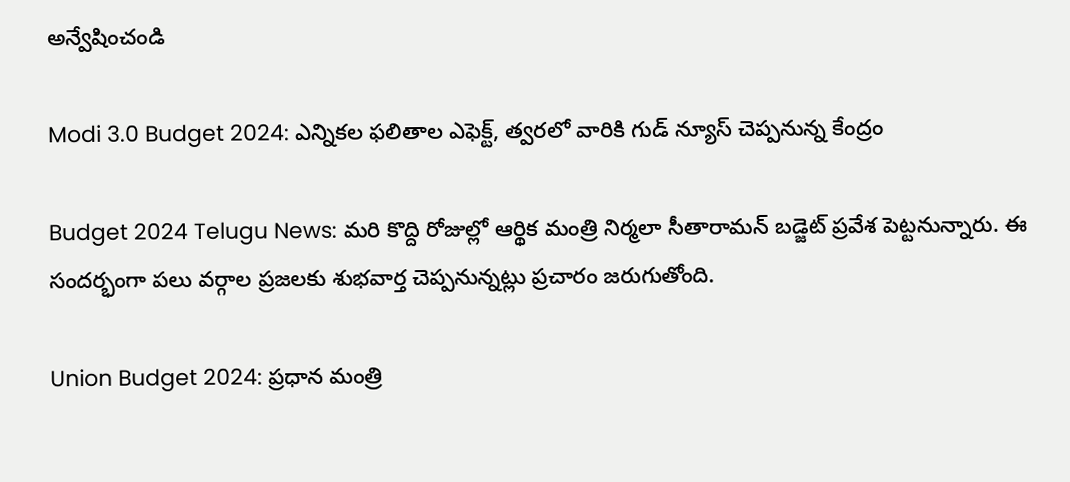అన్వేషించండి

Modi 3.0 Budget 2024: ఎన్నికల ఫలితాల ఎఫెక్ట్, త్వరలో వారికి గుడ్ న్యూస్ చెప్పనున్న కేంద్రం

Budget 2024 Telugu News: మరి కొద్ది రోజుల్లో ఆర్థిక మంత్రి నిర్మలా సీతారామన్ బడ్జెట్ ప్రవేశ పెట్టనున్నారు. ఈ సందర్భంగా పలు వర్గాల ప్రజలకు శుభవార్త చెప్పనున్నట్లు ప్రచారం జరుగుతోంది.

Union Budget 2024: ప్రధాన మంత్రి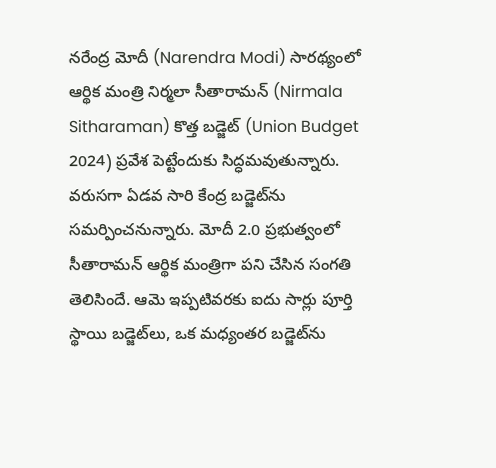నరేంద్ర మోదీ (Narendra Modi) సారథ్యంలో ఆర్థిక మంత్రి నిర్మలా సీతారామన్ (Nirmala Sitharaman) కొత్త బడ్జెట్ (Union Budget 2024) ప్రవేశ పెట్టేందుకు సిద్ధమవుతున్నారు. వరుసగా ఏడవ సారి కేంద్ర బడ్జెట్‌ను సమర్పించనున్నారు. మోదీ 2.0 ప్రభుత్వంలో సీతారామన్ ఆర్థిక మంత్రిగా పని చేసిన సంగతి తెలిసిందే. ఆమె ఇప్పటివరకు ఐదు సార్లు పూర్తి స్థాయి బడ్జెట్‌లు, ఒక మధ్యంతర బడ్జెట్‌ను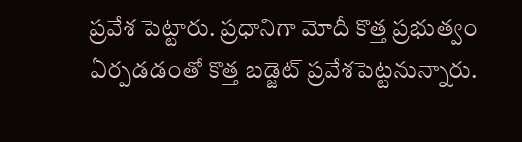ప్రవేశ పెట్టారు. ప్రధానిగా మోదీ కొత్త ప్రభుత్వం ఏర్పడడంతో కొత్త బడ్జెట్ ప్రవేశపెట్టనున్నారు.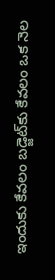ఇందుకు కేవలం బడ్జెట్‌కు కేవలం ఒక నెల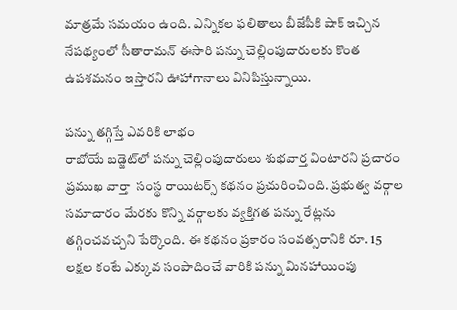మాత్రమే సమయం ఉంది. ఎన్నికల ఫలితాలు బీజేపీకి షాక్ ఇచ్చిన నేపథ్యంలో సీతారామన్ ఈసారి పన్ను చెల్లింపుదారులకు కొంత ఉపశమనం ఇస్తారని ఊహాగానాలు వినిపిస్తున్నాయి.

పన్ను తగ్గిస్తే ఎవరికి లాభం
రాబోయే బడ్జెట్‌లో పన్ను చెల్లింపుదారులు శుభవార్త వింటారని ప్రచారం ప్రముఖ వార్తా  సంస్థ రాయిటర్స్ కథనం ప్రచురించింది. ప్రభుత్వ వర్గాల సమాచారం మేరకు కొన్ని వర్గాలకు వ్యక్తిగత పన్ను రేట్లను తగ్గించవచ్చని పేర్కొంది. ఈ కథనం ప్రకారం సంవత్సరానికి రూ. 15 లక్షల కంటే ఎక్కువ సంపాదించే వారికి పన్ను మినహాయింపు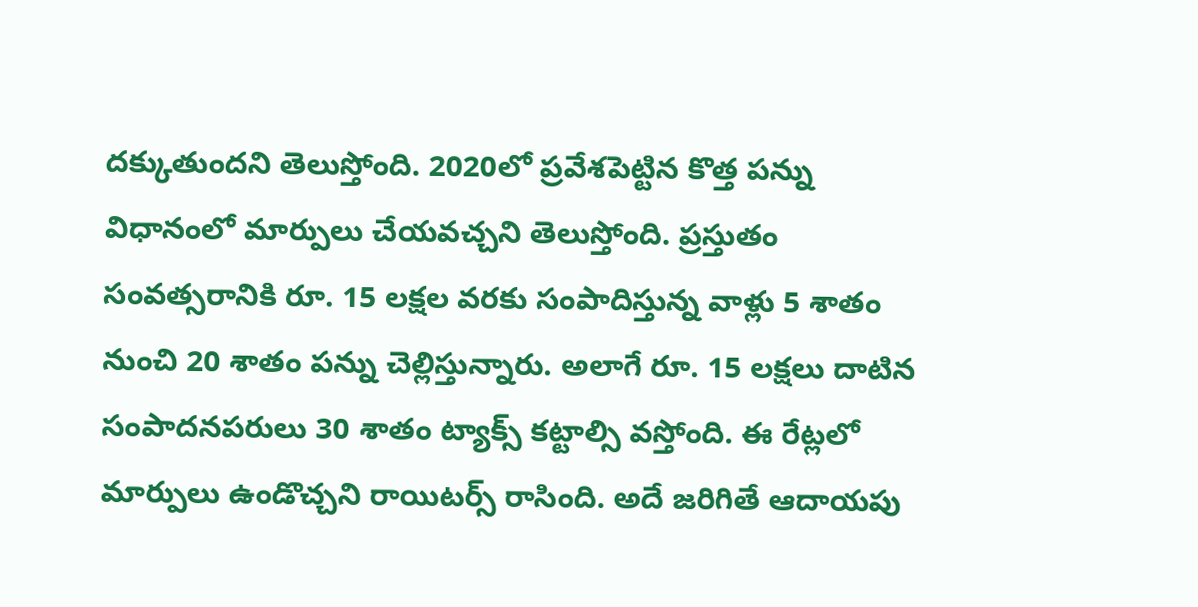దక్కుతుందని తెలుస్తోంది. 2020లో ప్రవేశపెట్టిన కొత్త పన్ను విధానంలో మార్పులు చేయవచ్చని తెలుస్తోంది. ప్రస్తుతం సంవత్సరానికి రూ. 15 లక్షల వరకు సంపాదిస్తున్న వాళ్లు 5 శాతం నుంచి 20 శాతం పన్ను చెల్లిస్తున్నారు. అలాగే రూ. 15 లక్షలు దాటిన సంపాదనపరులు 30 శాతం ట్యాక్స్‌ కట్టాల్సి వస్తోంది. ఈ రేట్లలో మార్పులు ఉండొచ్చని రాయిటర్స్‌ రాసింది. అదే జరిగితే ఆదాయపు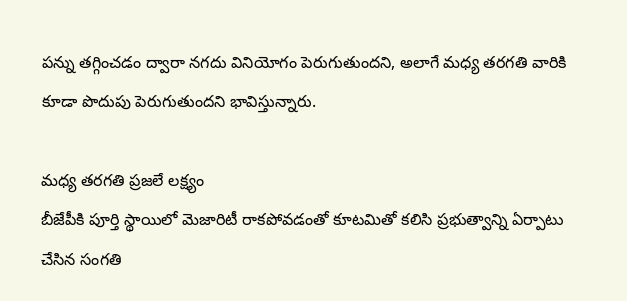పన్ను తగ్గించడం ద్వారా నగదు వినియోగం పెరుగుతుందని, అలాగే మధ్య తరగతి వారికి కూడా పొదుపు పెరుగుతుందని భావిస్తున్నారు.

మధ్య తరగతి ప్రజలే లక్ష్యం
బీజేపీకి పూర్తి స్థాయిలో మెజారిటీ రాకపోవడంతో కూటమితో కలిసి ప్రభుత్వాన్ని ఏర్పాటు చేసిన సంగతి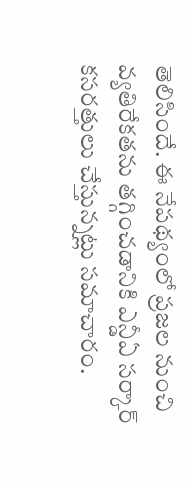తెలిసిందే. ఈ నేపథ్యంలో ప్రజల నుంచి వ్యతిరేకతను తగ్గించడానికి ఎన్డీఏ సర్కార్ కసరత్తులు చేస్తున్నట్లు సమాచారం.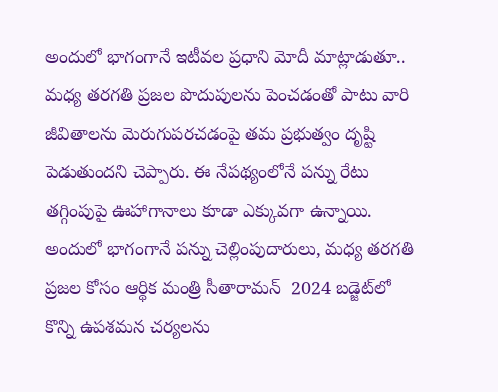అందులో భాగంగానే ఇటీవల ప్రధాని మోదీ మాట్లాడుతూ.. మధ్య తరగతి ప్రజల పొదుపులను పెంచడంతో పాటు వారి జీవితాలను మెరుగుపరచడంపై తమ ప్రభుత్వం దృష్టి పెడుతుందని చెప్పారు. ఈ నేపథ్యంలోనే పన్ను రేటు తగ్గింపుపై ఊహాగానాలు కూడా ఎక్కువగా ఉన్నాయి. అందులో భాగంగానే పన్ను చెల్లింపుదారులు, మధ్య తరగతి ప్రజల కోసం ఆర్థిక మంత్రి సీతారామన్  2024 బడ్జెట్‌లో కొన్ని ఉపశమన చర్యలను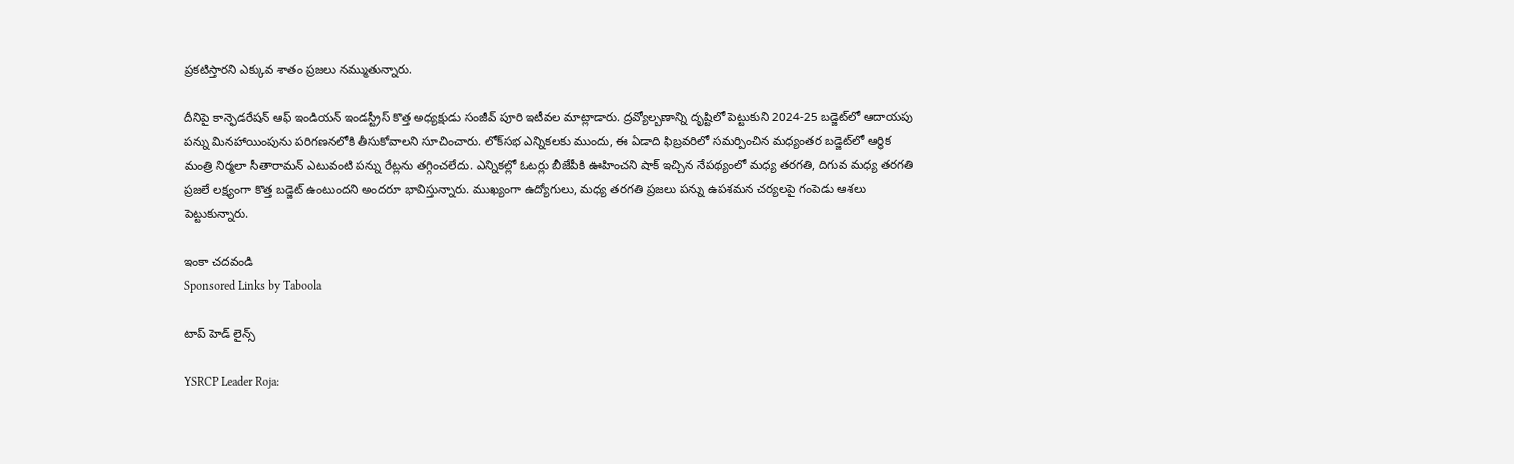ప్రకటిస్తారని ఎక్కువ శాతం ప్రజలు నమ్ముతున్నారు.

దీనిపై కాన్ఫెడరేషన్ ఆఫ్ ఇండియన్ ఇండస్ట్రీస్ కొత్త అధ్యక్షుడు సంజీవ్ పూరి ఇటీవల మాట్లాడారు. ద్రవ్యోల్బణాన్ని దృష్టిలో పెట్టుకుని 2024-25 బడ్జెట్‌లో ఆదాయపు పన్ను మినహాయింపును పరిగణనలోకి తీసుకోవాలని సూచించారు. లోక్‌సభ ఎన్నికలకు ముందు, ఈ ఏడాది ఫిబ్రవరిలో సమర్పించిన మధ్యంతర బడ్జెట్‌లో ఆర్థిక మంత్రి నిర్మలా సీతారామన్ ఎటువంటి పన్ను రేట్లను తగ్గించలేదు. ఎన్నికల్లో ఓటర్లు బీజేపీకి ఊహించని షాక్ ఇచ్చిన నేపథ్యంలో మధ్య తరగతి, దిగువ మధ్య తరగతి ప్రజలే లక్ష్యంగా కొత్త బడ్జెట్ ఉంటుందని అందరూ భావిస్తున్నారు. ముఖ్యంగా ఉద్యోగులు, మధ్య తరగతి ప్రజలు పన్ను ఉపశమన చర్యలపై గంపెడు ఆశలు పెట్టుకున్నారు.

ఇంకా చదవండి
Sponsored Links by Taboola

టాప్ హెడ్ లైన్స్

YSRCP Leader Roja: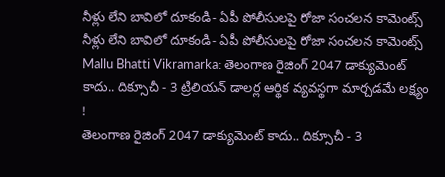నీళ్లు లేని బావిలో దూకండి- ఏపీ పోలీసులపై రోజా సంచలన కామెంట్స్
నీళ్లు లేని బావిలో దూకండి- ఏపీ పోలీసులపై రోజా సంచలన కామెంట్స్
Mallu Bhatti Vikramarka: తెలంగాణ రైజింగ్ 2047 డాక్యుమెంట్ కాదు.. దిక్సూచీ - 3 ట్రిలియన్ డాలర్ల ఆర్థిక వ్యవస్థగా మార్చడమే లక్ష్యం !
తెలంగాణ రైజింగ్ 2047 డాక్యుమెంట్ కాదు.. దిక్సూచీ - 3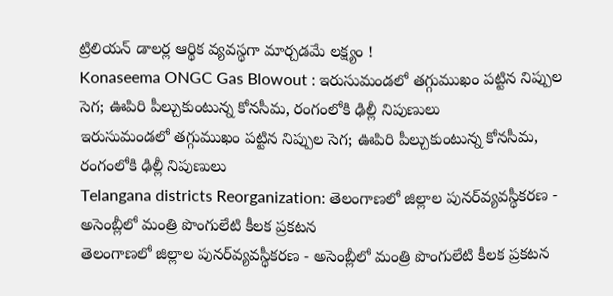ట్రిలియన్ డాలర్ల ఆర్థిక వ్యవస్థగా మార్చడమే లక్ష్యం !
Konaseema ONGC Gas Blowout : ఇరుసుమండలో తగ్గుముఖం పట్టిన నిప్పుల సెగ; ఊపిరి పీల్చుకుంటున్న కోనసీమ, రంగంలోకి ఢిల్లీ నిపుణులు
ఇరుసుమండలో తగ్గుముఖం పట్టిన నిప్పుల సెగ; ఊపిరి పీల్చుకుంటున్న కోనసీమ, రంగంలోకి ఢిల్లీ నిపుణులు
Telangana districts Reorganization: తెలంగాణలో జిల్లాల పునర్‌వ్యవస్థీకరణ - అసెంబ్లీలో మంత్రి పొంగులేటి కీలక ప్రకటన
తెలంగాణలో జిల్లాల పునర్‌వ్యవస్థీకరణ - అసెంబ్లీలో మంత్రి పొంగులేటి కీలక ప్రకటన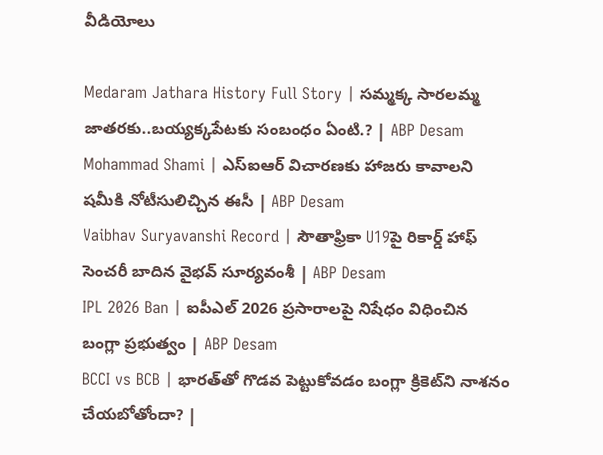వీడియోలు

Medaram Jathara History Full Story | సమ్మక్క సారలమ్మ జాతరకు..బయ్యక్కపేటకు సంబంధం ఏంటి.? | ABP Desam
Mohammad Shami | ఎస్ఐఆర్ విచారణకు హాజరు కావాలని షమీకి నోటీసులిచ్చిన ఈసీ | ABP Desam
Vaibhav Suryavanshi Record | సౌతాఫ్రికా U19పై రికార్డ్ హాఫ్ సెంచరీ బాదిన వైభవ్ సూర్యవంశీ | ABP Desam
IPL 2026 Ban | ఐపీఎల్ 2026 ప్రసారాలపై నిషేధం విధించిన బంగ్లా ప్రభుత్వం | ABP Desam
BCCI vs BCB | భారత్‌తో గొడవ పెట్టుకోవడం బంగ్లా క్రికెట్‌ని నాశనం చేయబోతోందా? |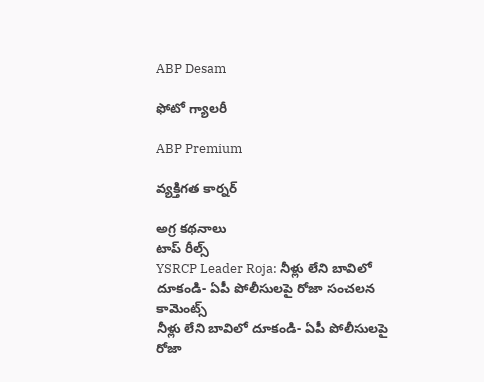ABP Desam

ఫోటో గ్యాలరీ

ABP Premium

వ్యక్తిగత కార్నర్

అగ్ర కథనాలు
టాప్ రీల్స్
YSRCP Leader Roja: నీళ్లు లేని బావిలో దూకండి- ఏపీ పోలీసులపై రోజా సంచలన కామెంట్స్
నీళ్లు లేని బావిలో దూకండి- ఏపీ పోలీసులపై రోజా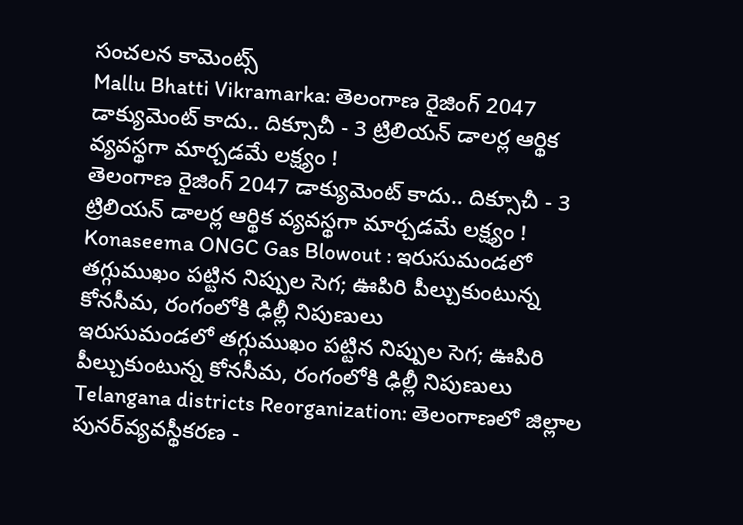సంచలన కామెంట్స్
Mallu Bhatti Vikramarka: తెలంగాణ రైజింగ్ 2047 డాక్యుమెంట్ కాదు.. దిక్సూచీ - 3 ట్రిలియన్ డాలర్ల ఆర్థిక వ్యవస్థగా మార్చడమే లక్ష్యం !
తెలంగాణ రైజింగ్ 2047 డాక్యుమెంట్ కాదు.. దిక్సూచీ - 3 ట్రిలియన్ డాలర్ల ఆర్థిక వ్యవస్థగా మార్చడమే లక్ష్యం !
Konaseema ONGC Gas Blowout : ఇరుసుమండలో తగ్గుముఖం పట్టిన నిప్పుల సెగ; ఊపిరి పీల్చుకుంటున్న కోనసీమ, రంగంలోకి ఢిల్లీ నిపుణులు
ఇరుసుమండలో తగ్గుముఖం పట్టిన నిప్పుల సెగ; ఊపిరి పీల్చుకుంటున్న కోనసీమ, రంగంలోకి ఢిల్లీ నిపుణులు
Telangana districts Reorganization: తెలంగాణలో జిల్లాల పునర్‌వ్యవస్థీకరణ -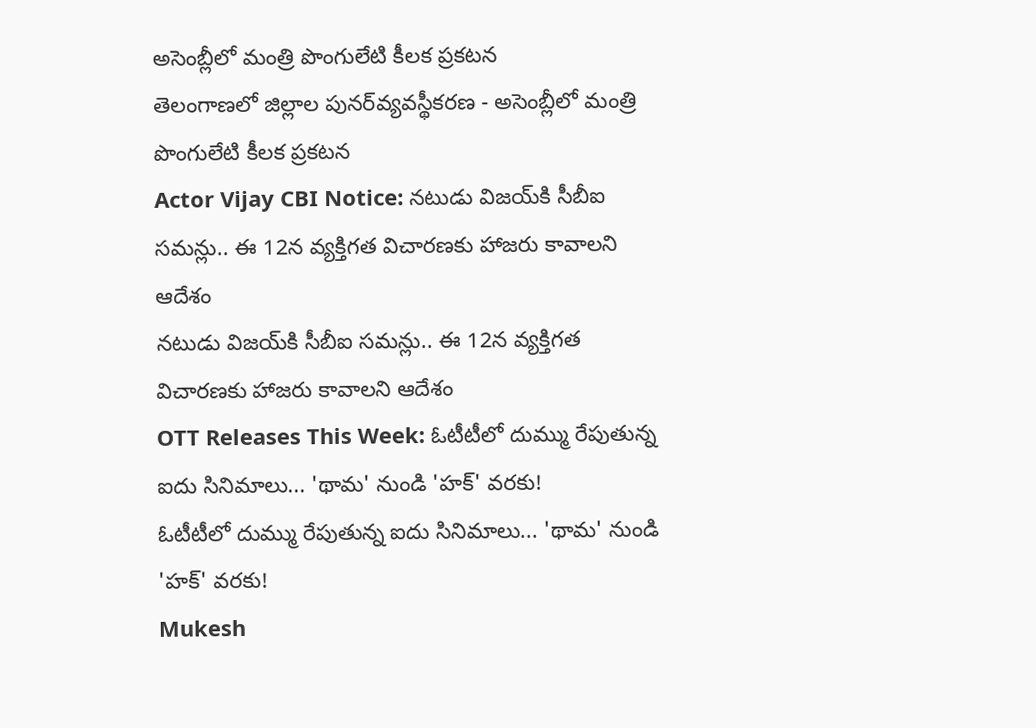అసెంబ్లీలో మంత్రి పొంగులేటి కీలక ప్రకటన
తెలంగాణలో జిల్లాల పునర్‌వ్యవస్థీకరణ - అసెంబ్లీలో మంత్రి పొంగులేటి కీలక ప్రకటన
Actor Vijay CBI Notice: నటుడు విజయ్‌కి సీబీఐ సమన్లు.. ఈ 12న వ్యక్తిగత విచారణకు హాజరు కావాలని ఆదేశం
నటుడు విజయ్‌కి సీబీఐ సమన్లు.. ఈ 12న వ్యక్తిగత విచారణకు హాజరు కావాలని ఆదేశం
OTT Releases This Week: ఓటీటీలో దుమ్ము రేపుతున్న ఐదు సినిమాలు... 'థామ' నుండి 'హక్' వరకు!
ఓటీటీలో దుమ్ము రేపుతున్న ఐదు సినిమాలు... 'థామ' నుండి 'హక్' వరకు!
Mukesh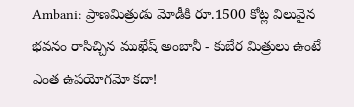Ambani: ప్రాణమిత్రుడు మోడీకి రూ.1500 కోట్ల విలువైన భవనం రాసిచ్చిన ముఖేష్ అంబానీ - కుబేర మిత్రులు ఉంటే ఎంత ఉపయోగమో కదా!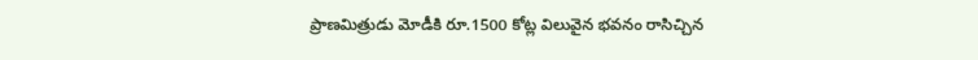ప్రాణమిత్రుడు మోడీకి రూ.1500 కోట్ల విలువైన భవనం రాసిచ్చిన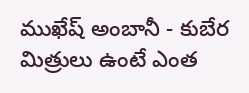ముఖేష్ అంబానీ - కుబేర మిత్రులు ఉంటే ఎంత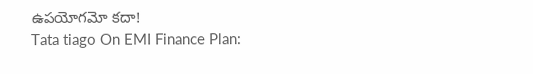ఉపయోగమో కదా!
Tata tiago On EMI Finance Plan: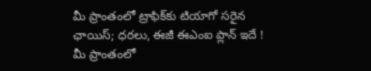మీ ప్రాంతంలో ట్రాఫిక్‌కు టియాగో సరైన ఛాయిస్‌; ధరలు, ఈజీ ఈఎంఐ ప్లాన్‌ ఇదే !
మీ ప్రాంతంలో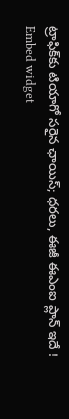ట్రాఫిక్‌కు టియాగో సరైన ఛాయిస్‌; ధరలు, ఈజీ ఈఎంఐ ప్లాన్‌ ఇదే !
Embed widget